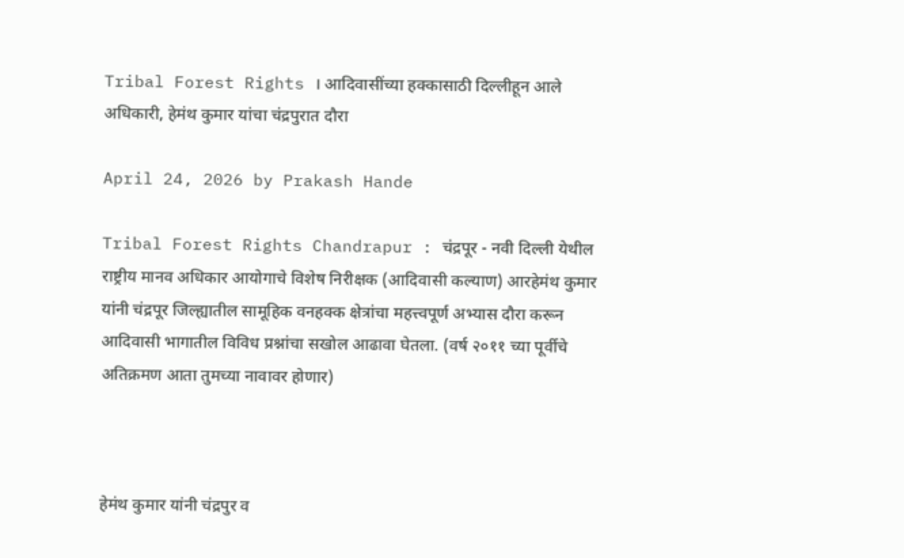Tribal Forest Rights । आदिवासींच्या हक्कासाठी दिल्लीहून आले अधिकारी, हेमंथ कुमार यांचा चंद्रपुरात दौरा

April 24, 2026 by Prakash Hande

Tribal Forest Rights Chandrapur : चंद्रपूर - नवी दिल्ली येथील राष्ट्रीय मानव अधिकार आयोगाचे विशेष निरीक्षक (आदिवासी कल्याण) आरहेमंथ कुमार यांनी चंद्रपूर जिल्ह्यातील सामूहिक वनहक्क क्षेत्रांचा महत्त्वपूर्ण अभ्यास दौरा करून आदिवासी भागातील विविध प्रश्नांचा सखोल आढावा घेतला. (वर्ष २०११ च्या पूर्वीचे अतिक्रमण आता तुमच्या नावावर होणार)



हेमंथ कुमार यांनी चंद्रपुर व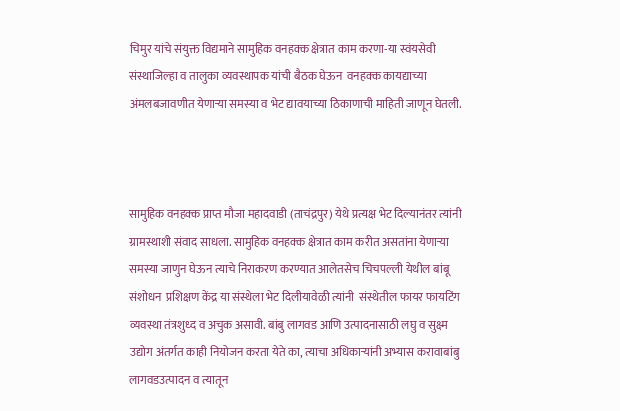चिमुर यांचे संयुक्त विद्यमाने सामुहिक वनहक्क क्षेत्रात काम करणा-या स्वंयसेवी संस्थाजिल्हा व तालुका व्यवस्थापक यांची बैठक घेऊन  वनहक्क कायद्याच्या अंमलबजावणीत येणाऱ्या समस्या व भेट द्यावयाच्या ठिकाणाची माहिती जाणून घेतली.



सामुहिक वनहक्क प्राप्त मौजा महादवाडी (ताचंद्रपुर) येथे प्रत्यक्ष भेट दिल्यानंतर त्यांनी ग्रामस्थाशी संवाद साधला. सामुहिक वनहक्क क्षेत्रात काम करीत असतांना येणाऱ्या  समस्या जाणुन घेऊन त्याचे निराकरण करण्यात आलेतसेच चिचपल्ली येथील बांबू संशोधन  प्रशिक्षण केंद्र या संस्थेला भेट दिलीयावेळी त्यांनी  संस्थेतील फायर फायटिंग व्यवस्था तंत्रशुध्द व अचुक असावी. बांबु लागवड आणि उत्पादनासाठी लघु व सुक्ष्म उद्योग अंतर्गत काही नियोजन करता येते का, त्याचा अधिकाऱ्यांनी अभ्यास करावाबांबु लागवडउत्पादन व त्यातून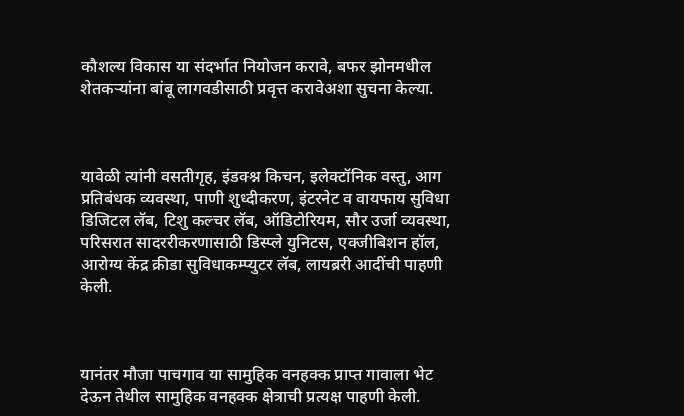कौशल्य विकास या संदर्भात नियोजन करावे, बफर झोनमधील शेतकऱ्यांना बांबू लागवडीसाठी प्रवृत्त करावेअशा सुचना केल्या.



यावेळी त्यांनी वसतीगृह, इंडक्श्न किचन, इलेक्टॉनिक वस्तु, आग प्रतिबंधक व्यवस्था, पाणी शुध्दीकरण, इंटरनेट व वायफाय सुविधा डिजिटल लॅब, टिशु कल्चर लॅब, ऑडिटोरियम, सौर उर्जा व्यवस्था, परिसरात सादररीकरणासाठी डिस्प्ले युनिटस, एक्जीबिशन हॉल, आरोग्य केंद्र क्रीडा सुविधाकम्प्युटर लॅब, लायब्ररी आदींची पाहणी केली.



यानंतर मौजा पाचगाव या सामुहिक वनहक्क प्राप्त गावाला भेट देऊन तेथील सामुहिक वनहक्क क्षेत्राची प्रत्यक्ष पाहणी केली.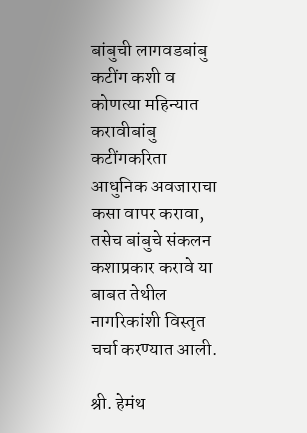बांबुची लागवडबांबु कटींग कशी व कोणत्या महिन्यात करावीबांबु कटींगकरिता आधुनिक अवजाराचा कसा वापर करावा, तसेच बांबुचे संकलन कशाप्रकार करावे या बाबत तेथील नागरिकांशी विस्तृत चर्चा करण्यात आली.

श्री. हेमंथ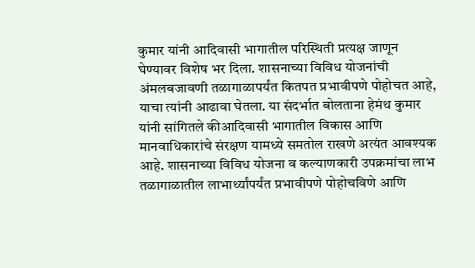कुमार यांनी आदिवासी भागातील परिस्थिती प्रत्यक्ष जाणून घेण्यावर विशेष भर दिला. शासनाच्या विविध योजनांची अंमलबजावणी तळागाळापर्यंत कितपत प्रभावीपणे पोहोचत आहे, याचा त्यांनी आढावा घेतला. या संदर्भात बोलताना हेमंथ कुमार यांनी सांगितले कीआदिवासी भागातील विकास आणि मानवाधिकारांचे संरक्षण यामध्ये समतोल राखणे अत्यंत आवश्यक आहे. शासनाच्या विविध योजना व कल्याणकारी उपक्रमांचा लाभ तळागाळातील लाभार्थ्यांपर्यंत प्रभावीपणे पोहोचविणे आणि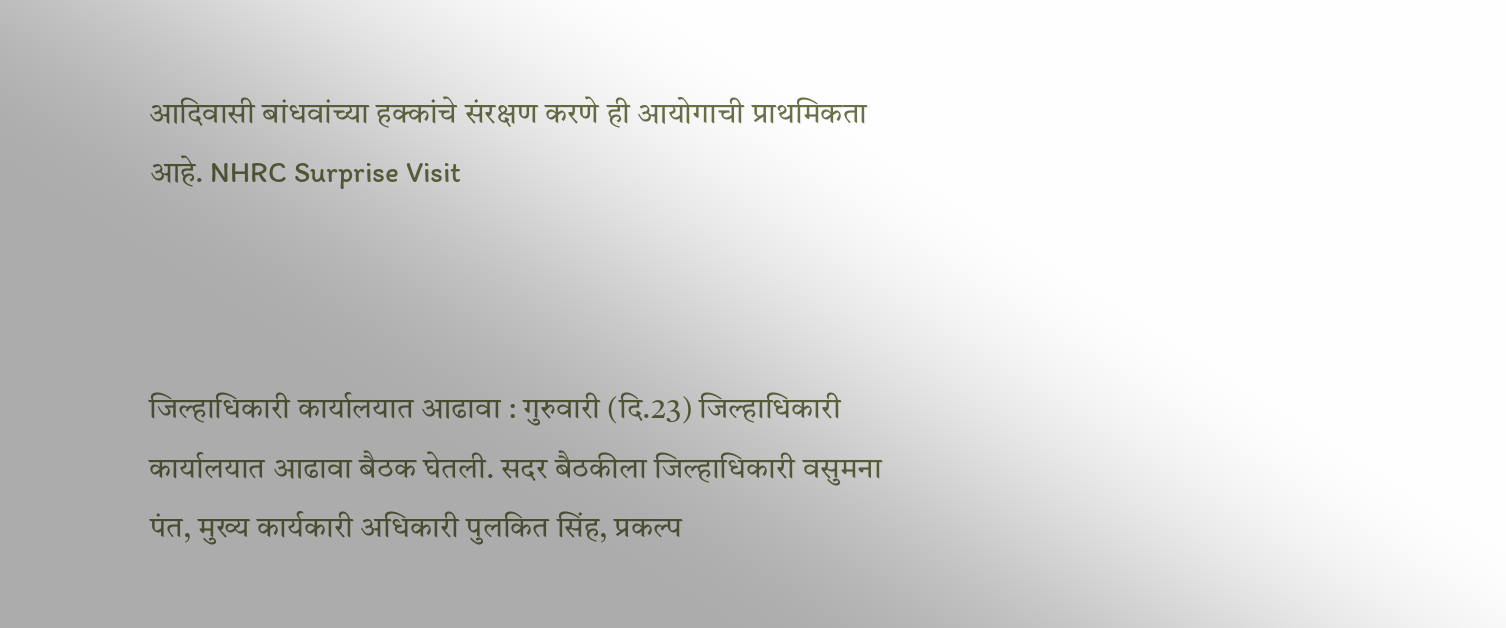आदिवासी बांधवांच्या हक्कांचे संरक्षण करणे ही आयोगाची प्राथमिकता आहे. NHRC Surprise Visit



जिल्हाधिकारी कार्यालयात आढावा : गुरुवारी (दि.23) जिल्हाधिकारी कार्यालयात आढावा बैठक घेतली. सदर बैठकीला जिल्हाधिकारी वसुमना पंत, मुख्य कार्यकारी अधिकारी पुलकित सिंह, प्रकल्प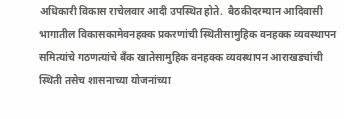अधिकारी विकास राचेलवार आदी उपस्थित होते.  बैठकीदरम्यान आदिवासी भागातील विकासकामेवनहक्क प्रकरणांची स्थितीसामुहिक वनहक्क व्यवस्थापन समित्यांचे गठणत्यांचे बँक खातेसामुहिक वनहक्क व्यवस्थापन आराखड्यांची स्थिती तसेच शासनाच्या योजनांच्या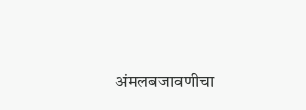अंमलबजावणीचा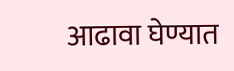आढावा घेण्यात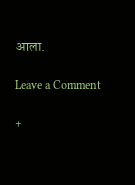आला.

Leave a Comment

+